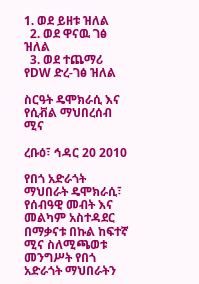1. ወደ ይዘቱ ዝለል
  2. ወደ ዋናዉ ገፅ ዝለል
  3. ወደ ተጨማሪ የDW ድረ-ገፅ ዝለል

ስርዓት ዴሞክራሲ እና የሲቭል ማህበረሰብ ሚና

ረቡዕ፣ ኅዳር 20 2010

የበጎ አድራጎት ማህበራት ዴሞክራሲ፣ የሰብዓዊ መብት እና መልካም አስተዳደር በማቃናቱ በኩል ከፍተኛ ሚና ስለሚጫወቱ መንግሥት የበጎ አድራጎት ማህበራትን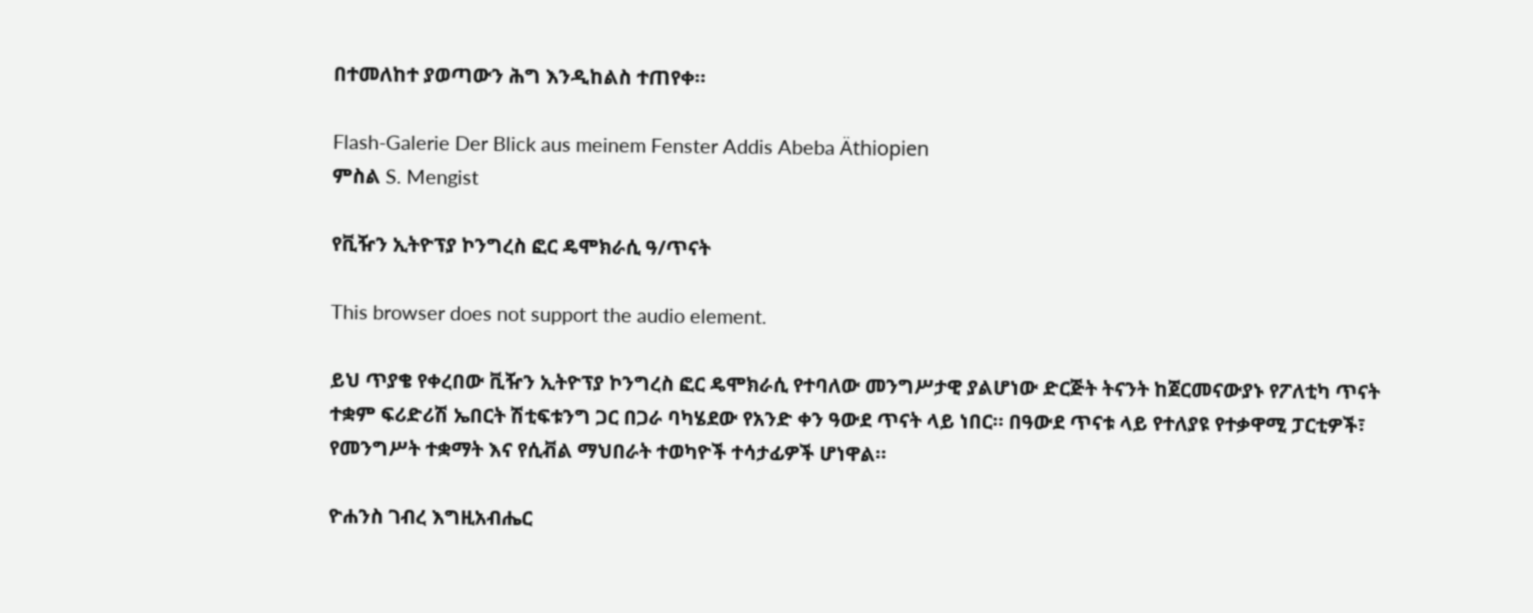በተመለከተ ያወጣውን ሕግ እንዲከልስ ተጠየቀ።

Flash-Galerie Der Blick aus meinem Fenster Addis Abeba Äthiopien
ምስል S. Mengist

የቪዥን ኢትዮፕያ ኮንግረስ ፎር ዴሞክራሲ ዓ/ጥናት

This browser does not support the audio element.

ይህ ጥያቄ የቀረበው ቪዥን ኢትዮፕያ ኮንግረስ ፎር ዴሞክራሲ የተባለው መንግሥታዊ ያልሆነው ድርጅት ትናንት ከጀርመናውያኑ የፖለቲካ ጥናት ተቋም ፍሪድሪሽ ኤበርት ሽቲፍቱንግ ጋር በጋራ ባካሄደው የአንድ ቀን ዓውደ ጥናት ላይ ነበር። በዓውደ ጥናቱ ላይ የተለያዩ የተቃዋሚ ፓርቲዎች፣ የመንግሥት ተቋማት እና የሲቭል ማህበራት ተወካዮች ተሳታፊዎች ሆነዋል።

ዮሐንስ ገብረ እግዚአብሔር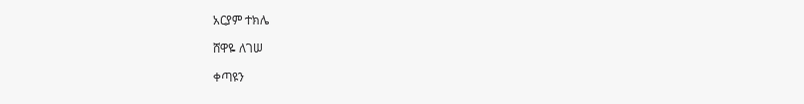አርያም ተክሌ

ሸዋዬ ለገሠ

ቀጣዩን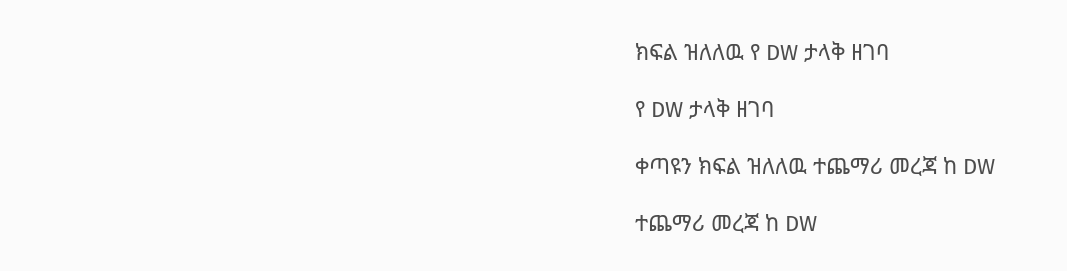ክፍል ዝለለዉ የ DW ታላቅ ዘገባ

የ DW ታላቅ ዘገባ

ቀጣዩን ክፍል ዝለለዉ ተጨማሪ መረጃ ከ DW

ተጨማሪ መረጃ ከ DW